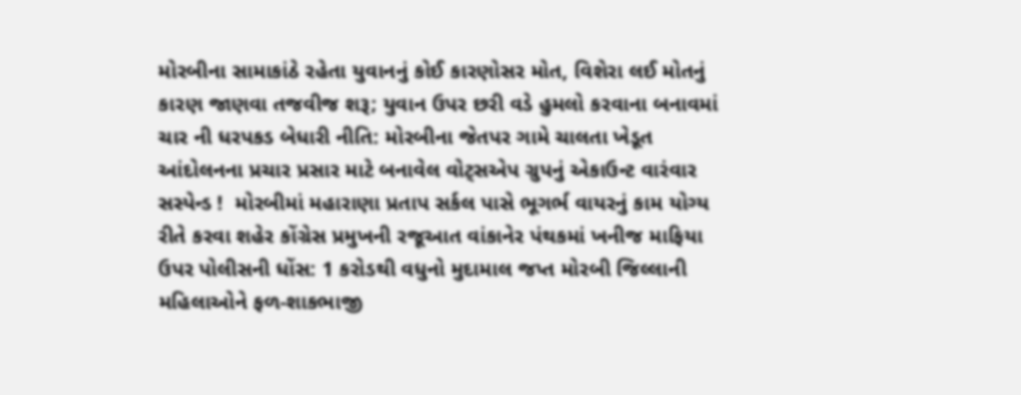મોરબીના સામાકાંઠે રહેતા યુવાનનું કોઈ કારણોસર મોત, વિશેરા લઈ મોતનું કારણ જાણવા તજવીજ શરૂ; યુવાન ઉપર છરી વડે હુમલો કરવાના બનાવમાં ચાર ની ધરપકડ બેધારી નીતિ: મોરબીના જેતપર ગામે ચાલતા ખેડૂત આંદોલનના પ્રચાર પ્રસાર માટે બનાવેલ વોટ્સએપ ગ્રુપનું એકાઉન્ટ વારંવાર સસ્પેન્ડ !  મોરબીમાં મહારાણા પ્રતાપ સર્કલ પાસે ભૂગર્ભ વાયરનું કામ યોગ્ય રીતે કરવા શહેર કોંગ્રેસ પ્રમુખની રજૂઆત વાંકાનેર પંથકમાં ખનીજ માફિયા ઉપર પોલીસની ધોંસ: 1 કરોડથી વધુનો મુદામાલ જપ્ત મોરબી જિલ્લાની મહિલાઓને ફળ-શાકભાજી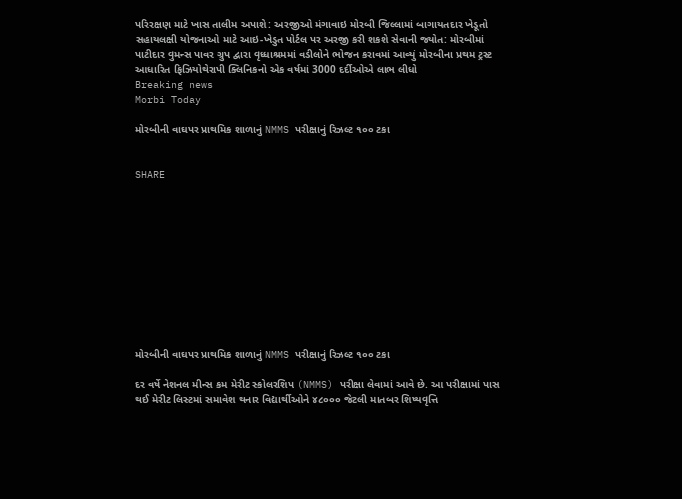પરિરક્ષણ માટે ખાસ તાલીમ અપાશે: અરજીઓ મંગાવાઇ મોરબી જિલ્લામાં બાગાયતદાર ખેડૂતો સહાયલક્ષી યોજનાઓ માટે આઇ-ખેડુત પોર્ટલ પર અરજી કરી શકશે સેવાની જ્યોત: મોરબીમાં પાટીદાર વુમન્સ પાવર ગ્રુપ દ્વારા વૃધ્ધાશ્રમમાં વડીલોને ભોજન કરાવમાં આવ્યું મોરબીના પ્રથમ ટ્રસ્ટ આધારિત ફિઝિયોથેરાપી ક્લિનિકનો એક વર્ષમાં 3000 દર્દીઓએ લાભ લીધો
Breaking news
Morbi Today

મોરબીની વાઘપર પ્રાથમિક શાળાનું NMMS પરીક્ષાનું રિઝલ્ટ ૧૦૦ ટકા


SHARE











મોરબીની વાઘપર પ્રાથમિક શાળાનું NMMS પરીક્ષાનું રિઝલ્ટ ૧૦૦ ટકા

દર વર્ષે નેશનલ મીન્સ કમ મેરીટ સ્કોલરશિપ (NMMS) પરીક્ષા લેવામાં આવે છે. આ પરીક્ષામાં પાસ થઈ મેરીટ લિસ્ટમાં સમાવેશ થનાર વિદ્યાર્થીઓને ૪૮૦૦૦ જેટલી માતબર શિષ્યવૃત્તિ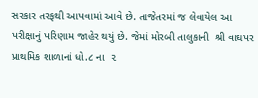સરકાર તરફથી આપવામાં આવે છે. તાજેતરમાં જ લેવાયેલ આ પરીક્ષાનું પરિણામ જાહેર થયું છે. જેમાં મોરબી તાલુકાની  શ્રી વાઘપર પ્રાથમિક શાળાનાં ધો.૮ ના  ૨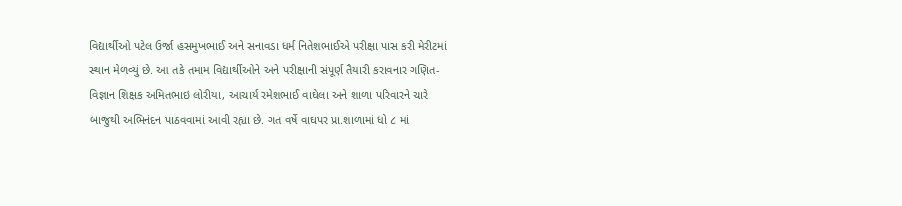વિદ્યાર્થીઓ પટેલ ઉર્જા હસમુખભાઈ અને સનાવડા ધર્મ નિતેશભાઈએ પરીક્ષા પાસ કરી મેરીટમાં સ્થાન મેળવ્યું છે. આ તકે તમામ વિદ્યાર્થીઓને અને પરીક્ષાની સંપૂર્ણ તૈયારી કરાવનાર ગણિત-વિજ્ઞાન શિક્ષક અમિતભાઇ લોરીયા, આચાર્ય રમેશભાઈ વાઘેલા અને શાળા પરિવારને ચારે બાજુથી અભિનંદન પાઠવવામાં આવી રહ્યા છે. ગત વર્ષે વાઘપર પ્રા.શાળામાં ધો ૮ માં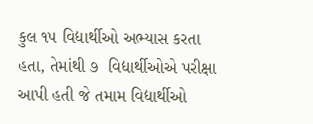કુલ ૧૫ વિદ્યાર્થીઓ અભ્યાસ કરતા હતા, તેમાંથી ૭  વિદ્યાર્થીઓએ પરીક્ષા આપી હતી જે તમામ વિદ્યાર્થીઓ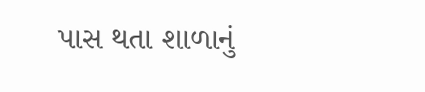પાસ થતા શાળાનું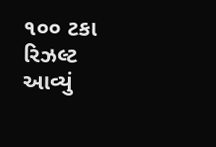૧૦૦ ટકા રિઝલ્ટ આવ્યું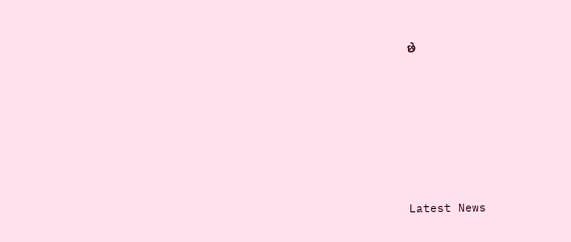છે






Latest News